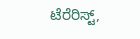ಟೆರೆರಿಸ್ಟ್,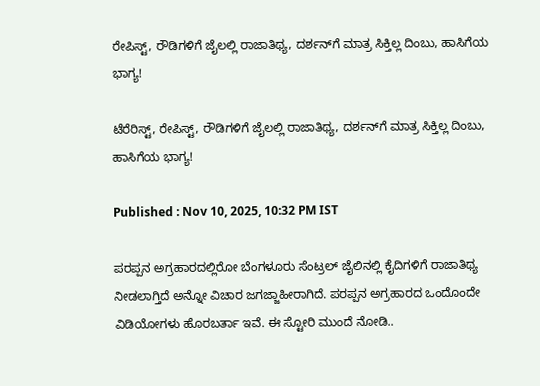ರೇಪಿಸ್ಟ್, ರೌಡಿಗಳಿಗೆ ಜೈಲಲ್ಲಿ ರಾಜಾತಿಥ್ಯ, ದರ್ಶನ್‌ಗೆ ಮಾತ್ರ ಸಿಕ್ತಿಲ್ಲ ದಿಂಬು, ಹಾಸಿಗೆಯ ಭಾಗ್ಯ!

ಟೆರೆರಿಸ್ಟ್, ರೇಪಿಸ್ಟ್, ರೌಡಿಗಳಿಗೆ ಜೈಲಲ್ಲಿ ರಾಜಾತಿಥ್ಯ, ದರ್ಶನ್‌ಗೆ ಮಾತ್ರ ಸಿಕ್ತಿಲ್ಲ ದಿಂಬು, ಹಾಸಿಗೆಯ ಭಾಗ್ಯ!

Published : Nov 10, 2025, 10:32 PM IST

ಪರಪ್ಪನ ಅಗ್ರಹಾರದಲ್ಲಿರೋ ಬೆಂಗಳೂರು ಸೆಂಟ್ರಲ್ ಜೈಲಿನಲ್ಲಿ ಕೈದಿಗಳಿಗೆ ರಾಜಾತಿಥ್ಯ ನೀಡಲಾಗ್ತಿದೆ ಅನ್ನೋ ವಿಚಾರ ಜಗಜ್ಜಾಹೀರಾಗಿದೆ. ಪರಪ್ಪನ ಅಗ್ರಹಾರದ ಒಂದೊಂದೇ ವಿಡಿಯೋಗಳು ಹೊರಬರ್ತಾ ಇವೆ. ಈ ಸ್ಟೋರಿ ಮುಂದೆ ನೋಡಿ..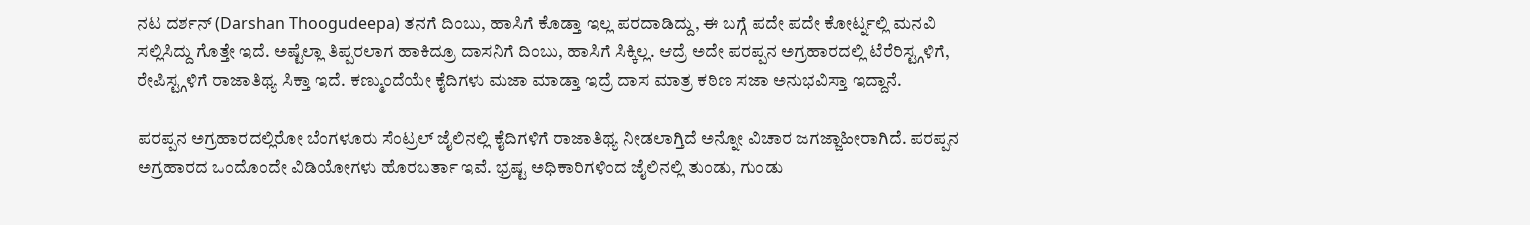ನಟ ದರ್ಶನ್ (Darshan Thoogudeepa) ತನಗೆ ದಿಂಬು, ಹಾಸಿಗೆ ಕೊಡ್ತಾ ಇಲ್ಲ ಪರದಾಡಿದ್ದು, ಈ ಬಗ್ಗೆ ಪದೇ ಪದೇ ಕೋರ್ಟ್ನಲ್ಲಿ ಮನವಿ ಸಲ್ಲಿಸಿದ್ದು ಗೊತ್ತೇ ಇದೆ. ಅಷ್ಟೆಲ್ಲಾ ತಿಪ್ಪರಲಾಗ ಹಾಕಿದ್ರೂ ದಾಸನಿಗೆ ದಿಂಬು, ಹಾಸಿಗೆ ಸಿಕ್ಕಿಲ್ಲ. ಆದ್ರೆ ಅದೇ ಪರಪ್ಪನ ಅಗ್ರಹಾರದಲ್ಲಿ ಟೆರೆರಿಸ್ಟ್ಗಳಿಗೆ, ರೇಪಿಸ್ಟ್ಗಳಿಗೆ ರಾಜಾತಿಥ್ಯ ಸಿಕ್ತಾ ಇದೆ. ಕಣ್ಮುಂದೆಯೇ ಕೈದಿಗಳು ಮಜಾ ಮಾಡ್ತಾ ಇದ್ರೆ ದಾಸ ಮಾತ್ರ ಕಠಿಣ ಸಜಾ ಅನುಭವಿಸ್ತಾ ಇದ್ದಾನೆ.

ಪರಪ್ಪನ ಅಗ್ರಹಾರದಲ್ಲಿರೋ ಬೆಂಗಳೂರು ಸೆಂಟ್ರಲ್ ಜೈಲಿನಲ್ಲಿ ಕೈದಿಗಳಿಗೆ ರಾಜಾತಿಥ್ಯ ನೀಡಲಾಗ್ತಿದೆ ಅನ್ನೋ ವಿಚಾರ ಜಗಜ್ಜಾಹೀರಾಗಿದೆ. ಪರಪ್ಪನ ಅಗ್ರಹಾರದ ಒಂದೊಂದೇ ವಿಡಿಯೋಗಳು ಹೊರಬರ್ತಾ ಇವೆ. ಭ್ರಷ್ಟ ಅಧಿಕಾರಿಗಳಿಂದ ಜೈಲಿನಲ್ಲಿ ತುಂಡು, ಗುಂಡು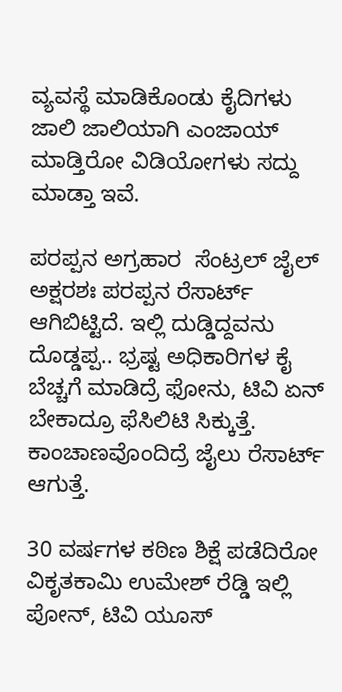ವ್ಯವಸ್ಥೆ ಮಾಡಿಕೊಂಡು ಕೈದಿಗಳು ಜಾಲಿ ಜಾಲಿಯಾಗಿ ಎಂಜಾಯ್ ಮಾಡ್ತಿರೋ ವಿಡಿಯೋಗಳು ಸದ್ದು ಮಾಡ್ತಾ ಇವೆ.

ಪರಪ್ಪನ ಅಗ್ರಹಾರ  ಸೆಂಟ್ರಲ್ ಜೈಲ್ ಅಕ್ಷರಶಃ ಪರಪ್ಪನ ರೆಸಾರ್ಟ್ ಆಗಿಬಿಟ್ಟಿದೆ. ಇಲ್ಲಿ ದುಡ್ಡಿದ್ದವನು ದೊಡ್ಡಪ್ಪ.. ಭ್ರಷ್ಟ ಅಧಿಕಾರಿಗಳ ಕೈ ಬೆಚ್ಚಗೆ ಮಾಡಿದ್ರೆ ಫೋನು, ಟಿವಿ ಏನ್ ಬೇಕಾದ್ರೂ ಫೆಸಿಲಿಟಿ ಸಿಕ್ಕುತ್ತೆ. ಕಾಂಚಾಣವೊಂದಿದ್ರೆ ಜೈಲು ರೆಸಾರ್ಟ್ ಆಗುತ್ತೆ.

30 ವರ್ಷಗಳ ಕಠಿಣ ಶಿಕ್ಷೆ ಪಡೆದಿರೋ ವಿಕೃತಕಾಮಿ ಉಮೇಶ್ ರೆಡ್ಡಿ ಇಲ್ಲಿ ಪೋನ್, ಟಿವಿ ಯೂಸ್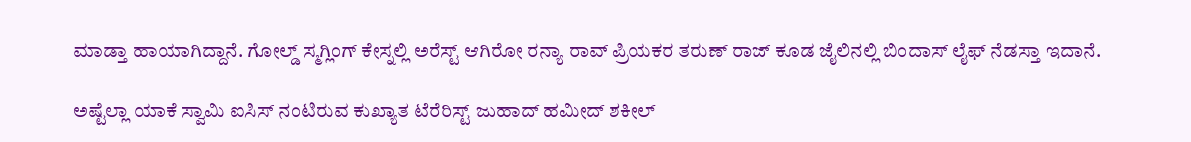ಮಾಡ್ತಾ ಹಾಯಾಗಿದ್ದಾನೆ. ಗೋಲ್ಡ್ ಸ್ಮಗ್ಲಿಂಗ್ ಕೇಸ್ನಲ್ಲಿ ಅರೆಸ್ಟ್ ಆಗಿರೋ ರನ್ಯಾ ರಾವ್ ಪ್ರಿಯಕರ ತರುಣ್ ರಾಜ್ ಕೂಡ ಜೈಲಿನಲ್ಲಿ ಬಿಂದಾಸ್ ಲೈಫ್ ನೆಡಸ್ತಾ ಇದಾನೆ.

ಅಷ್ಟೆಲ್ಲಾ ಯಾಕೆ ಸ್ವಾಮಿ ಐಸಿಸ್ ನಂಟಿರುವ ಕುಖ್ಯಾತ ಟೆರೆರಿಸ್ಟ್ ಜುಹಾದ್ ಹಮೀದ್ ಶಕೀಲ್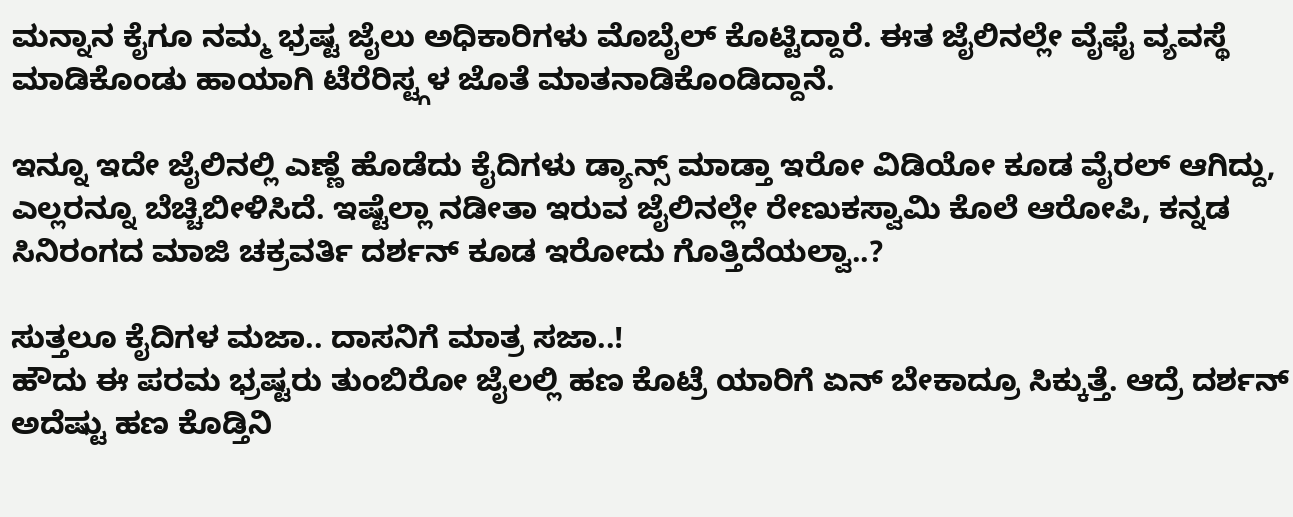ಮನ್ನಾನ ಕೈಗೂ ನಮ್ಮ ಭ್ರಷ್ಟ ಜೈಲು ಅಧಿಕಾರಿಗಳು ಮೊಬೈಲ್ ಕೊಟ್ಟಿದ್ದಾರೆ. ಈತ ಜೈಲಿನಲ್ಲೇ ವೈಫೈ ವ್ಯವಸ್ಥೆ ಮಾಡಿಕೊಂಡು ಹಾಯಾಗಿ ಟೆರೆರಿಸ್ಟ್ಗಳ ಜೊತೆ ಮಾತನಾಡಿಕೊಂಡಿದ್ದಾನೆ.

ಇನ್ನೂ ಇದೇ ಜೈಲಿನಲ್ಲಿ ಎಣ್ಣೆ ಹೊಡೆದು ಕೈದಿಗಳು ಡ್ಯಾನ್ಸ್ ಮಾಡ್ತಾ ಇರೋ ವಿಡಿಯೋ ಕೂಡ ವೈರಲ್ ಆಗಿದ್ದು, ಎಲ್ಲರನ್ನೂ ಬೆಚ್ಚಿಬೀಳಿಸಿದೆ. ಇಷ್ಟೆಲ್ಲಾ ನಡೀತಾ ಇರುವ ಜೈಲಿನಲ್ಲೇ ರೇಣುಕಸ್ವಾಮಿ ಕೊಲೆ ಆರೋಪಿ, ಕನ್ನಡ ಸಿನಿರಂಗದ ಮಾಜಿ ಚಕ್ರವರ್ತಿ ದರ್ಶನ್ ಕೂಡ ಇರೋದು ಗೊತ್ತಿದೆಯಲ್ವಾ..?

ಸುತ್ತಲೂ ಕೈದಿಗಳ ಮಜಾ.. ದಾಸನಿಗೆ ಮಾತ್ರ ಸಜಾ..!
ಹೌದು ಈ ಪರಮ ಭ್ರಷ್ಟರು ತುಂಬಿರೋ ಜೈಲಲ್ಲಿ ಹಣ ಕೊಟ್ರೆ ಯಾರಿಗೆ ಏನ್ ಬೇಕಾದ್ರೂ ಸಿಕ್ಕುತ್ತೆ. ಆದ್ರೆ ದರ್ಶನ್ ಅದೆಷ್ಟು ಹಣ ಕೊಡ್ತಿನಿ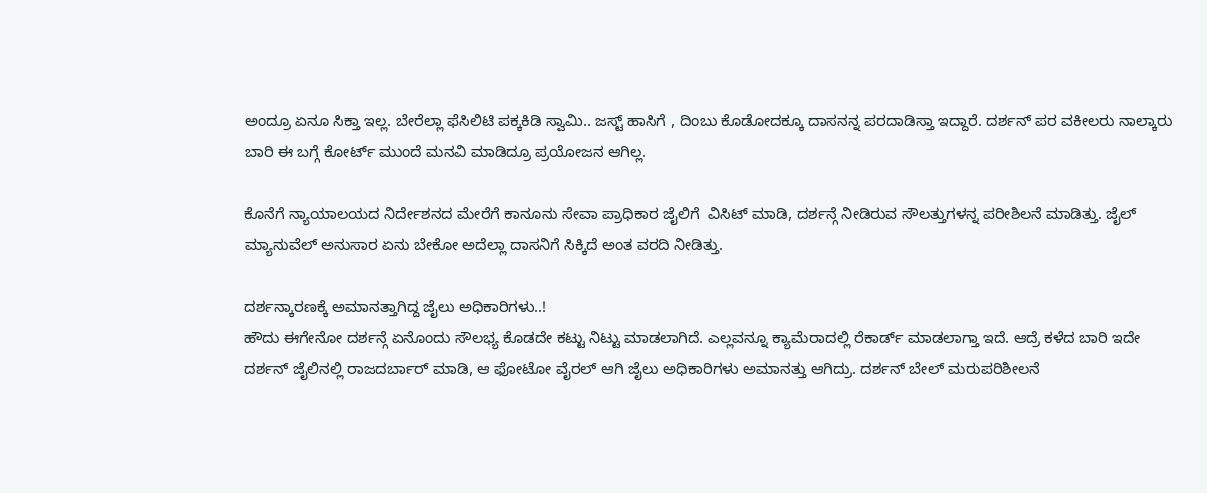ಅಂದ್ರೂ ಏನೂ ಸಿಕ್ತಾ ಇಲ್ಲ. ಬೇರೆಲ್ಲಾ ಫೆಸಿಲಿಟಿ ಪಕ್ಕಕಿಡಿ ಸ್ವಾಮಿ.. ಜಸ್ಟ್ ಹಾಸಿಗೆ , ದಿಂಬು ಕೊಡೋದಕ್ಕೂ ದಾಸನನ್ನ ಪರದಾಡಿಸ್ತಾ ಇದ್ದಾರೆ. ದರ್ಶನ್ ಪರ ವಕೀಲರು ನಾಲ್ಕಾರು ಬಾರಿ ಈ ಬಗ್ಗೆ ಕೋರ್ಟ್ ಮುಂದೆ ಮನವಿ ಮಾಡಿದ್ರೂ ಪ್ರಯೋಜನ ಆಗಿಲ್ಲ.

ಕೊನೆಗೆ ನ್ಯಾಯಾಲಯದ ನಿರ್ದೇಶನದ ಮೇರೆಗೆ ಕಾನೂನು ಸೇವಾ ಪ್ರಾಧಿಕಾರ ಜೈಲಿಗೆ  ವಿಸಿಟ್ ಮಾಡಿ, ದರ್ಶನ್ಗೆ ನೀಡಿರುವ ಸೌಲತ್ತುಗಳನ್ನ ಪರೀಶಿಲನೆ ಮಾಡಿತ್ತು. ಜೈಲ್ ಮ್ಯಾನುವೆಲ್ ಅನುಸಾರ ಏನು ಬೇಕೋ ಅದೆಲ್ಲಾ ದಾಸನಿಗೆ ಸಿಕ್ಕಿದೆ ಅಂತ ವರದಿ ನೀಡಿತ್ತು.

ದರ್ಶನ್ಕಾರಣಕ್ಕೆ ಅಮಾನತ್ತಾಗಿದ್ದ ಜೈಲು ಅಧಿಕಾರಿಗಳು..!
ಹೌದು ಈಗೇನೋ ದರ್ಶನ್ಗೆ ಏನೊಂದು ಸೌಲಭ್ಯ ಕೊಡದೇ ಕಟ್ಟು ನಿಟ್ಟು ಮಾಡಲಾಗಿದೆ. ಎಲ್ಲವನ್ನೂ ಕ್ಯಾಮೆರಾದಲ್ಲಿ ರೆಕಾರ್ಡ್ ಮಾಡಲಾಗ್ತಾ ಇದೆ. ಆದ್ರೆ ಕಳೆದ ಬಾರಿ ಇದೇ ದರ್ಶನ್ ಜೈಲಿನಲ್ಲಿ ರಾಜದರ್ಬಾರ್ ಮಾಡಿ, ಆ ಫೋಟೋ ವೈರಲ್ ಆಗಿ ಜೈಲು ಅಧಿಕಾರಿಗಳು ಅಮಾನತ್ತು ಆಗಿದ್ರು. ದರ್ಶನ್ ಬೇಲ್ ಮರುಪರಿಶೀಲನೆ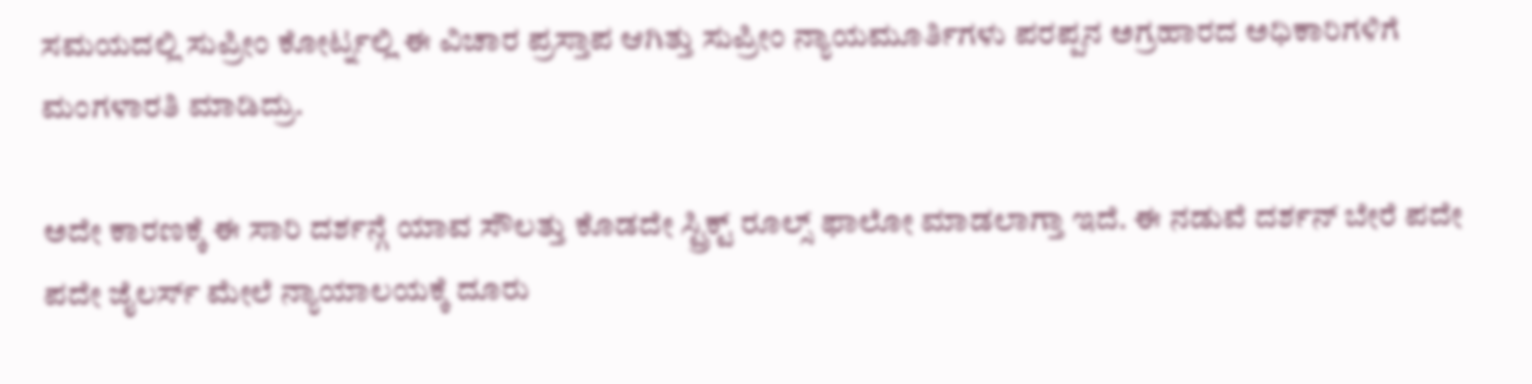ಸಮಯದಲ್ಲಿ ಸುಪ್ರೀಂ ಕೋರ್ಟ್ನಲ್ಲಿ ಈ ವಿಚಾರ ಪ್ರಸ್ತಾಪ ಆಗಿತ್ತು ಸುಪ್ರೀಂ ನ್ಯಾಯಮೂರ್ತಿಗಳು ಪರಪ್ಪನ ಅಗ್ರಹಾರದ ಅಧಿಕಾರಿಗಳಿಗೆ ಮಂಗಳಾರತಿ ಮಾಡಿದ್ರು.

ಅದೇ ಕಾರಣಕ್ಕೆ ಈ ಸಾರಿ ದರ್ಶನ್ಗೆ ಯಾವ ಸೌಲತ್ತು ಕೊಡದೇ ಸ್ಟ್ರಿಕ್ಟ್ ರೂಲ್ಸ್ ಫಾಲೋ ಮಾಡಲಾಗ್ತಾ ಇದೆ. ಈ ನಡುವೆ ದರ್ಶನ್ ಬೇರೆ ಪದೇ ಪದೇ ಜೈಲರ್ಸ್ ಮೇಲೆ ನ್ಯಾಯಾಲಯಕ್ಕೆ ದೂರು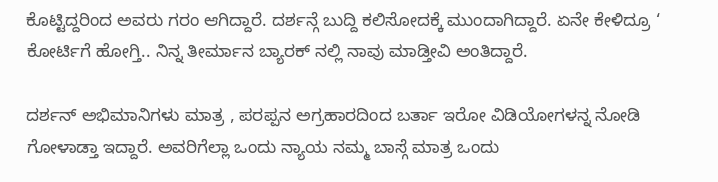ಕೊಟ್ಟಿದ್ದರಿಂದ ಅವರು ಗರಂ ಆಗಿದ್ದಾರೆ. ದರ್ಶನ್ಗೆ ಬುದ್ದಿ ಕಲಿಸೋದಕ್ಕೆ ಮುಂದಾಗಿದ್ದಾರೆ. ಏನೇ ಕೇಳಿದ್ರೂ ‘ ಕೋರ್ಟಿಗೆ ಹೋಗ್ತಿ.. ನಿನ್ನ ತೀರ್ಮಾನ ಬ್ಯಾರಕ್ ನಲ್ಲಿ ನಾವು ಮಾಡ್ತೀವಿ ಅಂತಿದ್ದಾರೆ.

ದರ್ಶನ್ ಅಭಿಮಾನಿಗಳು ಮಾತ್ರ , ಪರಪ್ಪನ ಅಗ್ರಹಾರದಿಂದ ಬರ್ತಾ ಇರೋ ವಿಡಿಯೋಗಳನ್ನ ನೋಡಿ ಗೋಳಾಡ್ತಾ ಇದ್ದಾರೆ. ಅವರಿಗೆಲ್ಲಾ ಒಂದು ನ್ಯಾಯ ನಮ್ಮ ಬಾಸ್ಗೆ ಮಾತ್ರ ಒಂದು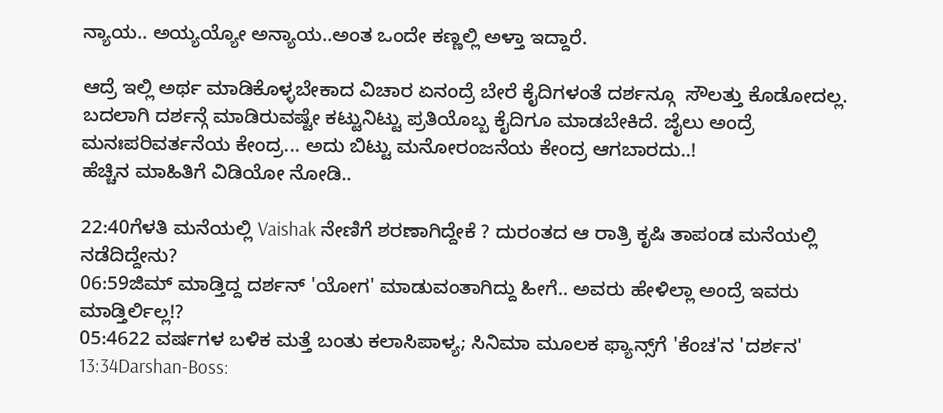ನ್ಯಾಯ.. ಅಯ್ಯಯ್ಯೋ ಅನ್ಯಾಯ..ಅಂತ ಒಂದೇ ಕಣ್ಣಲ್ಲಿ ಅಳ್ತಾ ಇದ್ದಾರೆ.

ಆದ್ರೆ ಇಲ್ಲಿ ಅರ್ಥ ಮಾಡಿಕೊಳ್ಳಬೇಕಾದ ವಿಚಾರ ಏನಂದ್ರೆ ಬೇರೆ ಕೈದಿಗಳಂತೆ ದರ್ಶನ್ಗೂ  ಸೌಲತ್ತು ಕೊಡೋದಲ್ಲ. ಬದಲಾಗಿ ದರ್ಶನ್ಗೆ ಮಾಡಿರುವಷ್ಟೇ ಕಟ್ಟುನಿಟ್ಟು ಪ್ರತಿಯೊಬ್ಬ ಕೈದಿಗೂ ಮಾಡಬೇಕಿದೆ. ಜೈಲು ಅಂದ್ರೆ ಮನಃಪರಿವರ್ತನೆಯ ಕೇಂದ್ರ... ಅದು ಬಿಟ್ಟು ಮನೋರಂಜನೆಯ ಕೇಂದ್ರ ಆಗಬಾರದು..!
ಹೆಚ್ಚಿನ ಮಾಹಿತಿಗೆ ವಿಡಿಯೋ ನೋಡಿ..

22:40ಗೆಳತಿ ಮನೆಯಲ್ಲಿ Vaishak ನೇಣಿಗೆ ಶರಣಾಗಿದ್ದೇಕೆ ? ದುರಂತದ ಆ ರಾತ್ರಿ ಕೃಷಿ ತಾಪಂಡ ಮನೆಯಲ್ಲಿ ನಡೆದಿದ್ದೇನು?
06:59ಜಿಮ್ ಮಾಡ್ತಿದ್ದ ದರ್ಶನ್ 'ಯೋಗ' ಮಾಡುವಂತಾಗಿದ್ದು ಹೀಗೆ.. ಅವರು ಹೇಳಿಲ್ಲಾ ಅಂದ್ರೆ ಇವರು ಮಾಡ್ತಿರ್ಲಿಲ್ಲ!?
05:4622 ವರ್ಷಗಳ ಬಳಿಕ ಮತ್ತೆ ಬಂತು ಕಲಾಸಿಪಾಳ್ಯ; ಸಿನಿಮಾ ಮೂಲಕ ಫ್ಯಾನ್ಸ್‌ಗೆ 'ಕೆಂಚ'ನ 'ದರ್ಶನ'
13:34Darshan-Boss: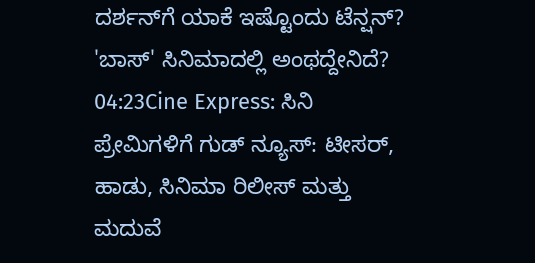ದರ್ಶನ್‌ಗೆ ಯಾಕೆ ಇಷ್ಟೊಂದು ಟೆನ್ಷನ್? 'ಬಾಸ್' ಸಿನಿಮಾದಲ್ಲಿ ಅಂಥದ್ದೇನಿದೆ?
04:23Cine Express: ಸಿನಿ ಪ್ರೇಮಿಗಳಿಗೆ ಗುಡ್ ನ್ಯೂಸ್: ಟೀಸರ್, ಹಾಡು, ಸಿನಿಮಾ ರಿಲೀಸ್ ಮತ್ತು ಮದುವೆ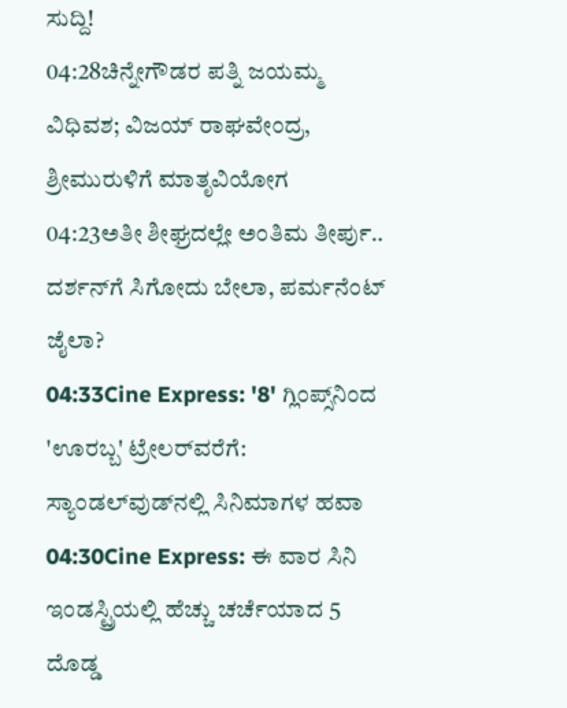ಸುದ್ದಿ!
04:28ಚಿನ್ನೇಗೌಡರ ಪತ್ನಿ ಜಯಮ್ಮ ವಿಧಿವಶ; ವಿಜಯ್ ರಾಘವೇಂದ್ರ, ಶ್ರೀಮುರುಳಿಗೆ ಮಾತೃವಿಯೋಗ
04:23ಅತೀ ಶೀಘ್ರದಲ್ಲೇ ಅಂತಿಮ ತೀರ್ಪು.. ದರ್ಶನ್‌ಗೆ ಸಿಗೋದು ಬೇಲಾ, ಪರ್ಮನೆಂಟ್ ಜೈಲಾ?
04:33Cine Express: '8' ಗ್ಲಿಂಪ್ಸ್‌ನಿಂದ 'ಊರಬ್ಬ' ಟ್ರೇಲರ್‌ವರೆಗೆ: ಸ್ಯಾಂಡಲ್‌ವುಡ್‌ನಲ್ಲಿ ಸಿನಿಮಾಗಳ ಹವಾ
04:30Cine Express: ಈ ವಾರ ಸಿನಿ ಇಂಡಸ್ಟ್ರಿಯಲ್ಲಿ ಹೆಚ್ಚು ಚರ್ಚೆಯಾದ 5 ದೊಡ್ಡ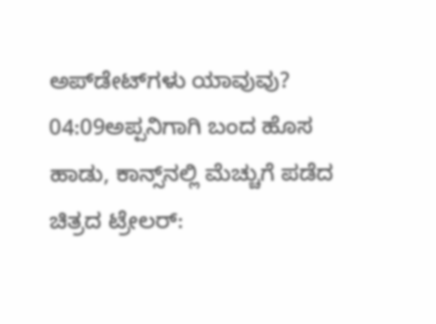ಅಪ್‌ಡೇಟ್‌ಗಳು ಯಾವುವು?
04:09ಅಪ್ಪನಿಗಾಗಿ ಬಂದ ಹೊಸ ಹಾಡು, ಕಾನ್ಸ್‌ನಲ್ಲಿ ಮೆಚ್ಚುಗೆ ಪಡೆದ ಚಿತ್ರದ ಟ್ರೇಲರ್: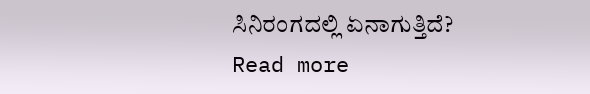ಸಿನಿರಂಗದಲ್ಲಿ ಏನಾಗುತ್ತಿದೆ?
Read more